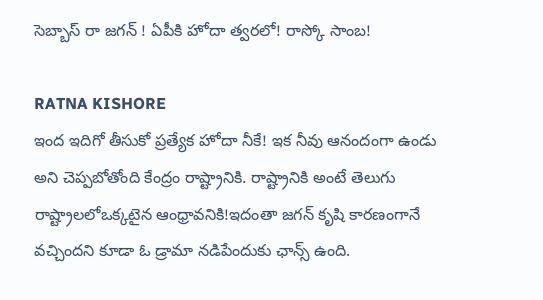సెబ్బాస్ రా జ‌గ‌న్ ! ఏపీకి హోదా త్వ‌రలో! రాస్కో సాంబ‌!

RATNA KISHORE
ఇంద ఇదిగో తీసుకో ప్ర‌త్యేక హోదా నీకే! ఇక నీవు ఆనందంగా ఉండు అని చెప్ప‌బోతోంది కేంద్రం రాష్ట్రానికి. రాష్ట్రానికి అంటే తెలుగు రాష్ట్రాల‌లోఒక్క‌టైన ఆంధ్రావ‌నికి!ఇదంతా జ‌గ‌న్ కృషి కార‌ణంగానే వ‌చ్చింద‌ని కూడా ఓ డ్రామా న‌డిపేందుకు ఛాన్స్ ఉంది.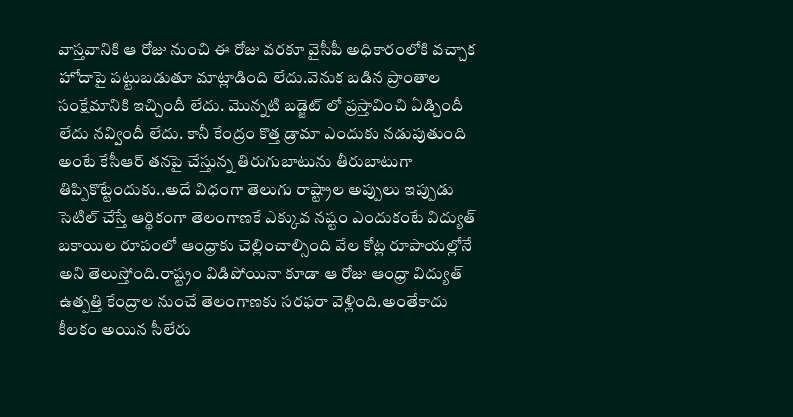వాస్త‌వానికి ఆ రోజు నుంచి ఈ రోజు వ‌ర‌కూ వైసీపీ అధికారంలోకి వ‌చ్చాక హోదాపై పట్టుబ‌డుతూ మాట్లాడింది లేదు.వెనుక బ‌డిన ప్రాంతాల సంక్షేమానికి ఇచ్చిందీ లేదు. మొన్న‌టి బ‌డ్జెట్ లో ప్ర‌స్తావించి ఏడ్చిందీ లేదు న‌వ్విందీ లేదు. కానీ కేంద్రం కొత్త డ్రామా ఎందుకు న‌డుపుతుంది అంటే కేసీఆర్ త‌న‌పై చేస్తున్న తిరుగుబాటును తీరుబాటుగా తిప్పికొట్టేందుకు..అదే విధంగా తెలుగు రాష్ట్రాల అప్పులు ఇప్పుడు సెటిల్ చేస్తే ఆర్థికంగా తెలంగాణకే ఎక్కువ న‌ష్టం ఎందుకంటే విద్యుత్ బ‌కాయిల రూపంలో ఆంధ్రాకు చెల్లించాల్సింది వేల కోట్ల రూపాయ‌ల్లోనే అని తెలుస్తోంది.రాష్ట్రం విడిపోయినా కూడా ఆ రోజు ఆంధ్రా విద్యుత్ ఉత్ప‌త్తి కేంద్రాల నుంచే తెలంగాణ‌కు స‌ర‌ఫ‌రా వెళ్లింది.అంతేకాదు కీల‌కం అయిన సీలేరు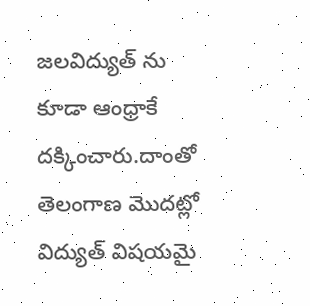జ‌ల‌విద్యుత్ ను కూడా ఆంధ్రాకే ద‌క్కించారు.దాంతో తెలంగాణ మొద‌ట్లో విద్యుత్ విష‌యమై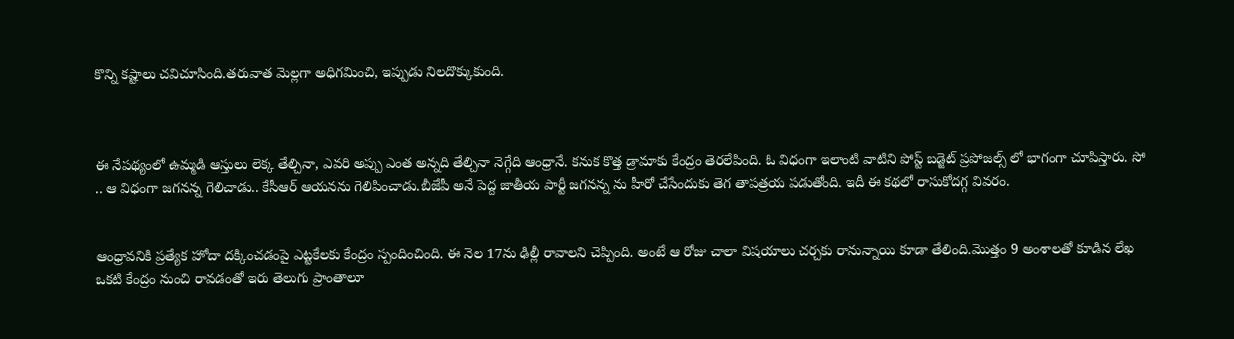కొన్ని క‌ష్టాలు చ‌విచూసింది.త‌రువాత మెల్ల‌గా అధిగ‌మించి, ఇప్పుడు నిల‌దొక్కుకుంది.



ఈ నేప‌థ్యంలో ఉమ్మ‌డి ఆస్తులు లెక్క తేల్చినా, ఎవ‌రి అప్పు ఎంత అన్న‌ది తేల్చినా నెగ్గేది ఆంధ్రానే. క‌నుక కొత్త డ్రామాకు కేంద్రం తెర‌లేపింది. ఓ విధంగా ఇలాంటి వాటిని పోస్ట్ బ‌డ్జెట్ ప్ర‌పోజ‌ల్స్ లో భాగంగా చూపిస్తారు. సో .. ఆ విధంగా జ‌గ‌న‌న్న గెలిచాడు.. కేసీఆర్ ఆయ‌నను గెలిపించాడు.బీజేపీ అనే పెద్ద జాతీయ పార్టీ జ‌గ‌న‌న్న ను హీరో చేసేందుకు తెగ తాప‌త్ర‌య ప‌డుతోంది. ఇదీ ఈ క‌థ‌లో రాసుకోద‌గ్గ వివ‌రం.


ఆంధ్రావ‌నికి ప్ర‌త్యేక హోదా ద‌క్కించ‌డంపై ఎట్ట‌కేల‌కు కేంద్రం స్పందించింది. ఈ నెల 17ను ఢిల్లీ రావాల‌ని చెప్పింది. అంటే ఆ రోజు చాలా విష‌యాలు చ‌ర్చ‌కు రానున్నాయి కూడా తేలింది.మొత్తం 9 అంశాల‌తో కూడిన లేఖ ఒక‌టి కేంద్రం నుంచి రావ‌డంతో ఇరు తెలుగు ప్రాంతాలూ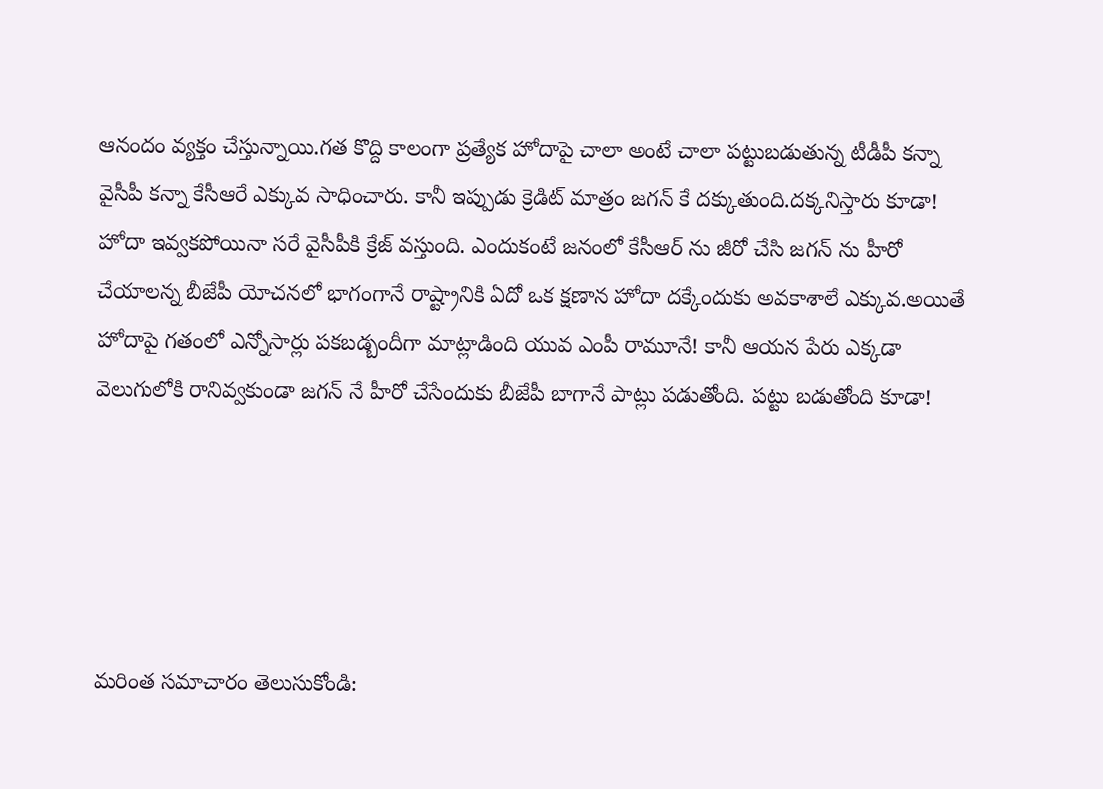ఆనందం వ్య‌క్తం చేస్తున్నాయి.గ‌త కొద్ది కాలంగా ప్ర‌త్యేక హోదాపై చాలా అంటే చాలా ప‌ట్టుబ‌డుతున్న టీడీపీ క‌న్నా వైసీపీ క‌న్నా కేసీఆరే ఎక్కువ సాధించారు. కానీ ఇప్పుడు క్రెడిట్ మాత్రం జ‌గ‌న్ కే ద‌క్కుతుంది.ద‌క్క‌నిస్తారు కూడా! హోదా ఇవ్వ‌క‌పోయినా స‌రే వైసీపీకి క్రేజ్ వ‌స్తుంది. ఎందుకంటే జ‌నంలో కేసీఆర్ ను జీరో చేసి జ‌గ‌న్ ను హీరో చేయాల‌న్న బీజేపీ యోచ‌న‌లో భాగంగానే రాష్ట్రానికి ఏదో ఒక క్ష‌ణాన హోదా ద‌క్కేందుకు అవ‌కాశాలే ఎక్కువ.అయితే హోదాపై గ‌తంలో ఎన్నోసార్లు ప‌క‌బ‌డ్బందీగా మాట్లాడింది యువ ఎంపీ రామూనే! కానీ ఆయ‌న పేరు ఎక్క‌డా వెలుగులోకి రానివ్వ‌కుండా జ‌గ‌న్ నే హీరో చేసేందుకు బీజేపీ బాగానే పాట్లు ప‌డుతోంది. ప‌ట్టు బ‌డుతోంది కూడా!





మరింత సమాచారం తెలుసుకోండి: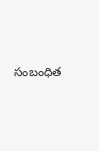సంబంధిత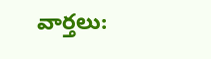వార్తలు: